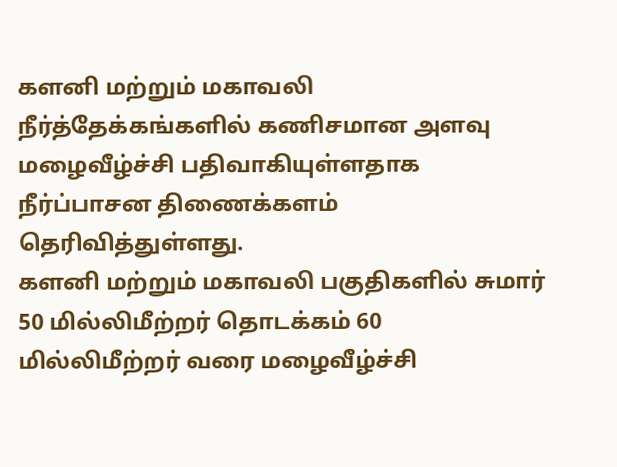களனி மற்றும் மகாவலி நீர்த்தேக்கங்களில் கணிசமான அளவு மழைவீழ்ச்சி பதிவாகியுள்ளதாக நீர்ப்பாசன திணைக்களம் தெரிவித்துள்ளது.
களனி மற்றும் மகாவலி பகுதிகளில் சுமார் 50 மில்லிமீற்றர் தொடக்கம் 60 மில்லிமீற்றர் வரை மழைவீழ்ச்சி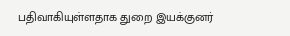பதிவாகியுள்ளதாக துறை இயக்குனர்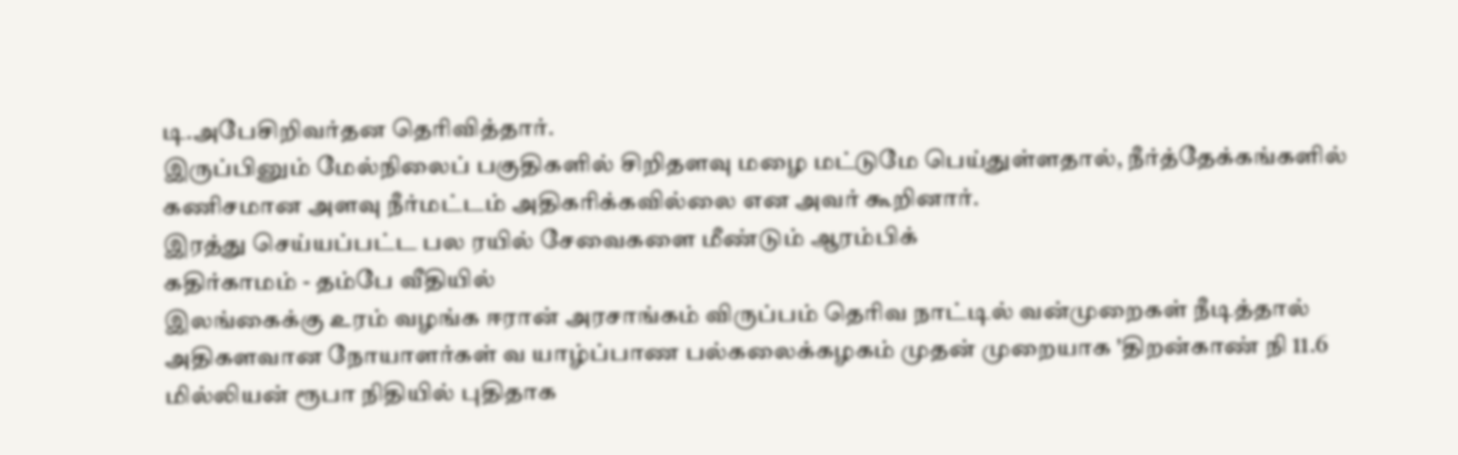டி.அபேசிறிவர்தன தெரிவித்தார்.
இருப்பினும் மேல்நிலைப் பகுதிகளில் சிறிதளவு மழை மட்டுமே பெய்துள்ளதால், நீர்த்தேக்கங்களில் கணிசமான அளவு நீர்மட்டம் அதிகரிக்கவில்லை என அவர் கூறினார்.
இரத்து செய்யப்பட்ட பல ரயில் சேவைகளை மீண்டும் ஆரம்பிக்
கதிர்காமம் - தம்பே வீதியில்
இலங்கைக்கு உரம் வழங்க ஈரான் அரசாங்கம் விருப்பம் தெரிவ நாட்டில் வன்முறைகள் நீடித்தால் அதிகளவான நோயாளர்கள் வ யாழ்ப்பாண பல்கலைக்கழகம் முதன் முறையாக 'திறன்காண் நி 11.6 மில்லியன் ரூபா நிதியில் புதிதாக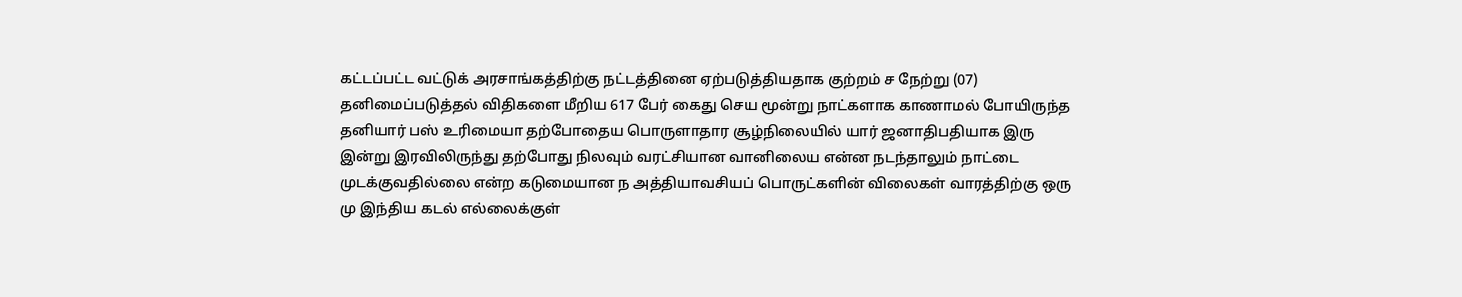கட்டப்பட்ட வட்டுக் அரசாங்கத்திற்கு நட்டத்தினை ஏற்படுத்தியதாக குற்றம் ச நேற்று (07) தனிமைப்படுத்தல் விதிகளை மீறிய 617 பேர் கைது செய மூன்று நாட்களாக காணாமல் போயிருந்த தனியார் பஸ் உரிமையா தற்போதைய பொருளாதார சூழ்நிலையில் யார் ஜனாதிபதியாக இரு இன்று இரவிலிருந்து தற்போது நிலவும் வரட்சியான வானிலைய என்ன நடந்தாலும் நாட்டை முடக்குவதில்லை என்ற கடுமையான ந அத்தியாவசியப் பொருட்களின் விலைகள் வாரத்திற்கு ஒரு மு இந்திய கடல் எல்லைக்குள்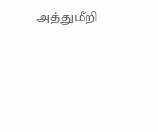அத்துமீறி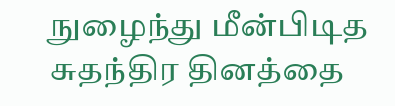நுழைந்து மீன்பிடித
சுதந்திர தினத்தை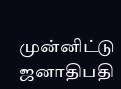முன்னிட்டு ஜனாதிபதி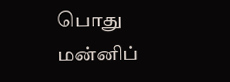பொது மன்னிப்